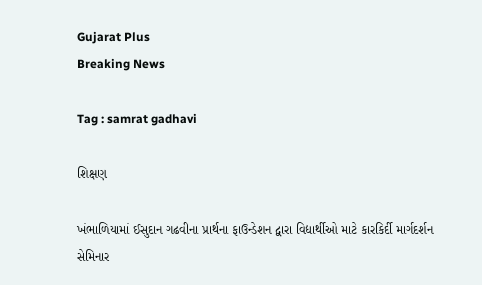Gujarat Plus
Breaking News

Tag : samrat gadhavi

શિક્ષણ

ખંભાળિયામાં ઈસુદાન ગઢવીના પ્રાર્થના ફાઉન્ડેશન દ્વારા વિદ્યાર્થીઓ માટે કારકિર્દી માર્ગદર્શન સેમિનાર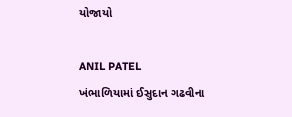યોજાયો

ANIL PATEL
ખંભાળિયામાં ઈસુદાન ગઢવીના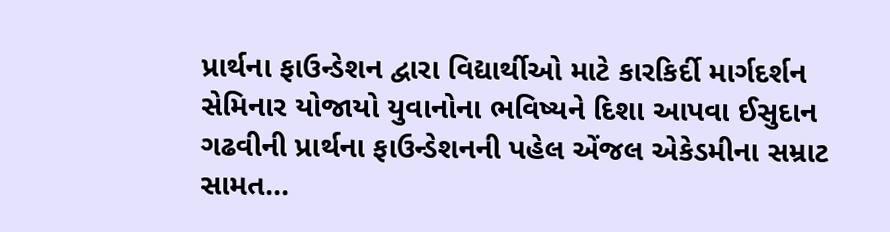પ્રાર્થના ફાઉન્ડેશન દ્વારા વિદ્યાર્થીઓ માટે કારકિર્દી માર્ગદર્શન સેમિનાર યોજાયો યુવાનોના ભવિષ્યને દિશા આપવા ઈસુદાન ગઢવીની પ્રાર્થના ફાઉન્ડેશનની પહેલ એંજલ એકેડમીના સમ્રાટ સામત...